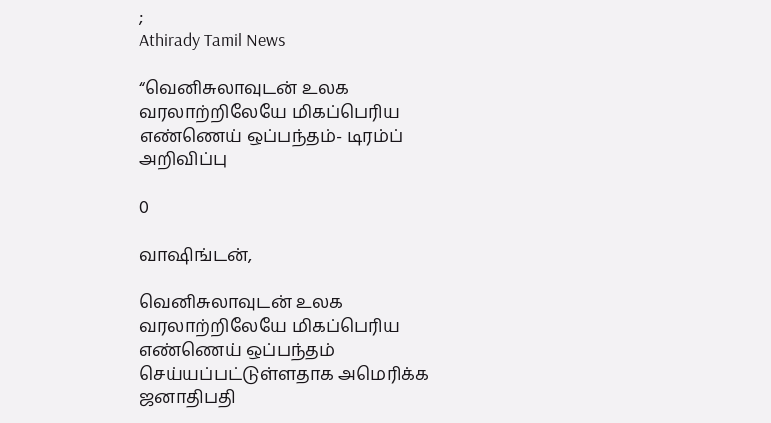;
Athirady Tamil News

“வெனிசுலாவுடன் உலக வரலாற்றிலேயே மிகப்பெரிய எண்ணெய் ஒப்பந்தம்- டிரம்ப் அறிவிப்பு

0

வாஷிங்டன்,

வெனிசுலாவுடன் உலக வரலாற்றிலேயே மிகப்பெரிய எண்ணெய் ஒப்பந்தம் செய்யப்பட்டுள்ளதாக அமெரிக்க ஜனாதிபதி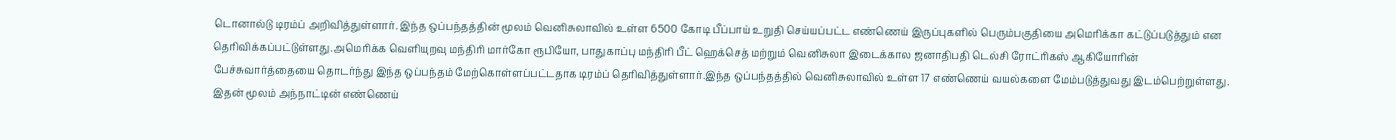டொனால்டு டிரம்ப் அறிவித்துள்ளார். இந்த ஒப்பந்தத்தின் மூலம் வெனிசுலாவில் உள்ள 6500 கோடி பீப்பாய் உறுதி செய்யப்பட்ட எண்ணெய் இருப்புகளில் பெரும்பகுதியை அமெரிக்கா கட்டுப்படுத்தும் என தெரிவிக்கப்பட்டுள்ளது.அமெரிக்க வெளியுறவு மந்திரி மார்கோ ரூபியோ, பாதுகாப்பு மந்திரி பீட் ஹெக்செத் மற்றும் வெனிசுலா இடைக்கால ஜனாதிபதி டெல்சி ரோட்ரிகஸ் ஆகியோரின் பேச்சுவார்த்தையை தொடர்ந்து இந்த ஒப்பந்தம் மேற்கொள்ளப்பட்டதாக டிரம்ப் தெரிவித்துள்ளார்.இந்த ஒப்பந்தத்தில் வெனிசுலாவில் உள்ள 17 எண்ணெய் வயல்களை மேம்படுத்துவது இடம்பெற்றுள்ளது. இதன் மூலம் அந்நாட்டின் எண்ணெய்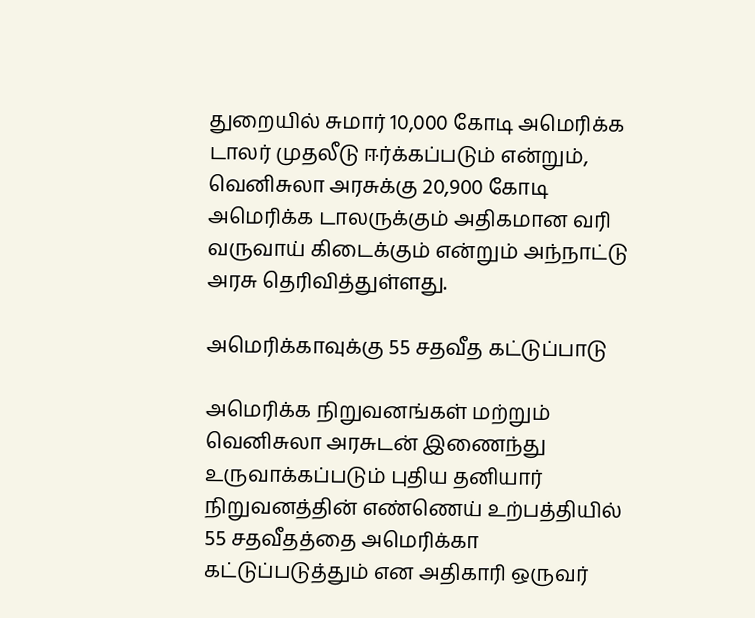துறையில் சுமார் 10,000 கோடி அமெரிக்க டாலர் முதலீடு ஈர்க்கப்படும் என்றும், வெனிசுலா அரசுக்கு 20,900 கோடி அமெரிக்க டாலருக்கும் அதிகமான வரி வருவாய் கிடைக்கும் என்றும் அந்நாட்டு அரசு தெரிவித்துள்ளது.

அமெரிக்காவுக்கு 55 சதவீத கட்டுப்பாடு

அமெரிக்க நிறுவனங்கள் மற்றும் வெனிசுலா அரசுடன் இணைந்து உருவாக்கப்படும் புதிய தனியார் நிறுவனத்தின் எண்ணெய் உற்பத்தியில் 55 சதவீதத்தை அமெரிக்கா கட்டுப்படுத்தும் என அதிகாரி ஒருவர்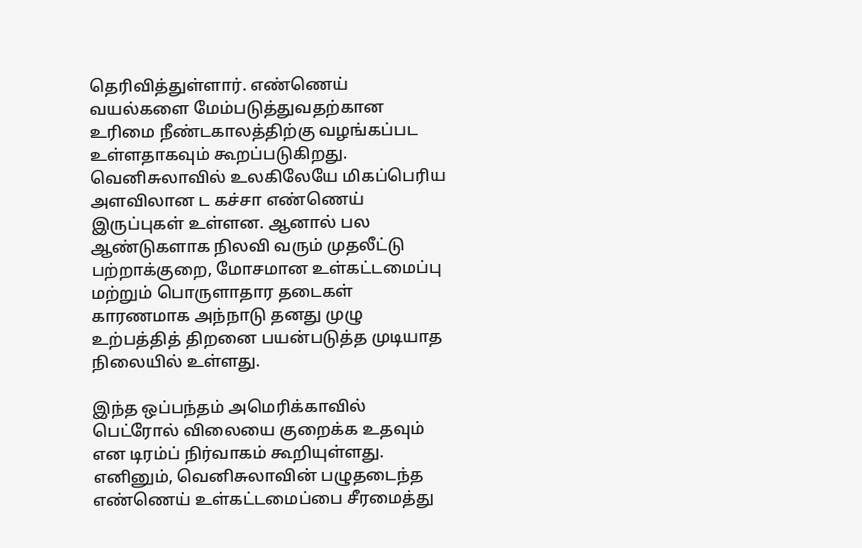தெரிவித்துள்ளார். எண்ணெய் வயல்களை மேம்படுத்துவதற்கான உரிமை நீண்டகாலத்திற்கு வழங்கப்பட உள்ளதாகவும் கூறப்படுகிறது. வெனிசுலாவில் உலகிலேயே மிகப்பெரிய அளவிலான ட கச்சா எண்ணெய் இருப்புகள் உள்ளன. ஆனால் பல ஆண்டுகளாக நிலவி வரும் முதலீட்டு பற்றாக்குறை, மோசமான உள்கட்டமைப்பு மற்றும் பொருளாதார தடைகள் காரணமாக அந்நாடு தனது முழு உற்பத்தித் திறனை பயன்படுத்த முடியாத நிலையில் உள்ளது.

இந்த ஒப்பந்தம் அமெரிக்காவில் பெட்ரோல் விலையை குறைக்க உதவும் என டிரம்ப் நிர்வாகம் கூறியுள்ளது. எனினும், வெனிசுலாவின் பழுதடைந்த எண்ணெய் உள்கட்டமைப்பை சீரமைத்து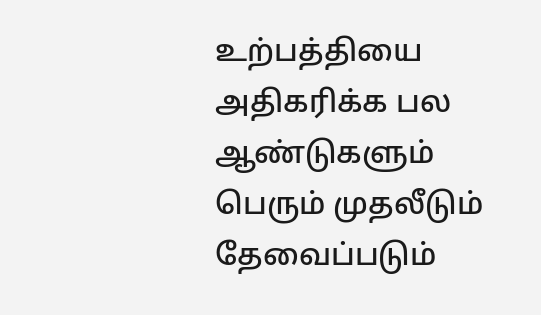உற்பத்தியை அதிகரிக்க பல ஆண்டுகளும் பெரும் முதலீடும் தேவைப்படும்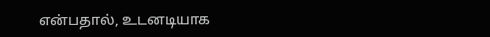என்பதால், உடனடியாக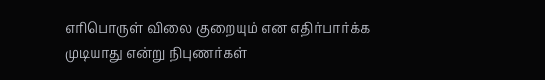எரிபொருள் விலை குறையும் என எதிர்பார்க்க முடியாது என்று நிபுணர்கள்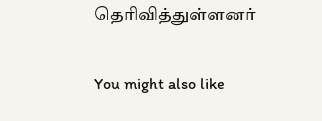தெரிவித்துள்ளனர்

You might also like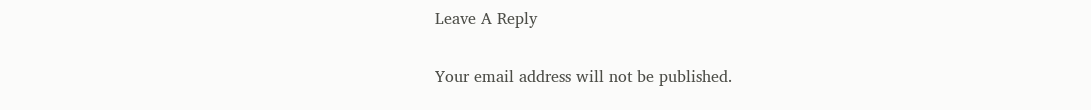Leave A Reply

Your email address will not be published.